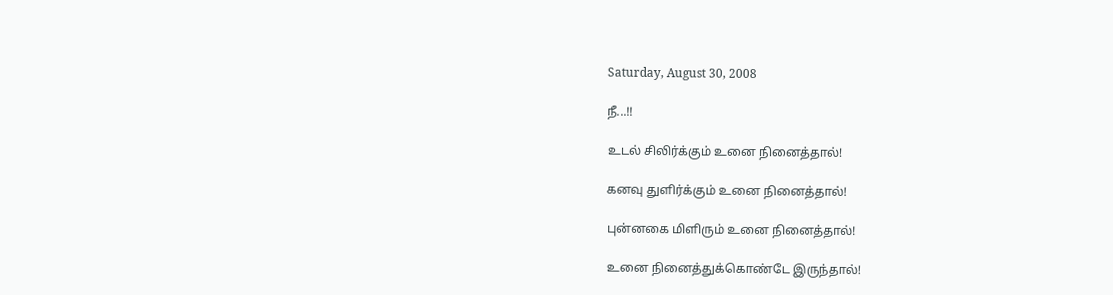Saturday, August 30, 2008

நீ...!!

உடல் சிலிர்க்கும் உனை நினைத்தால்!

கனவு துளிர்க்கும் உனை நினைத்தால்!

புன்னகை மிளிரும் உனை நினைத்தால்!

உனை நினைத்துக்கொண்டே இருந்தால்!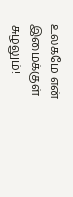உலகமே என் இமைக்குள் சுழலும்!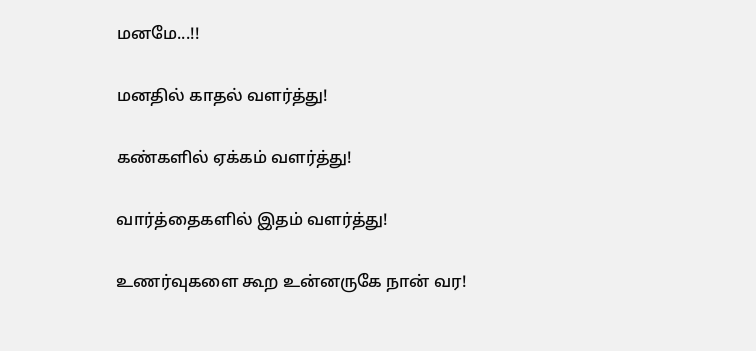மனமே...!!

மனதில் காதல் வளர்த்து!

கண்களில் ஏக்கம் வளர்த்து!

வார்த்தைகளில் இதம் வளர்த்து!

உணர்வுகளை கூற உன்னருகே நான் வர!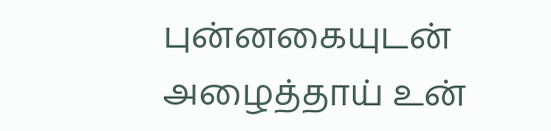புன்னகையுடன் அழைத்தாய் உன்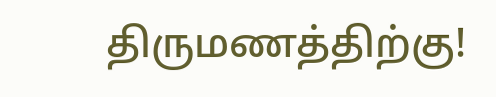திருமணத்திற்கு!